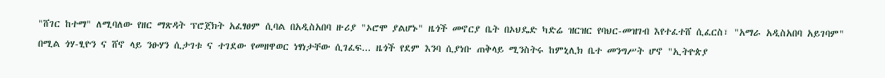"ሸገር ከተማ" ለሚባለው የዘር ማጽዳት ፕሮጀክት አፈፃፀም ሲባል በአዲስአበባ ዙሪያ "ኦሮሞ ያልሆኑ" ዜጎች መኖርያ ቤት በኦህዴድ ካድሬ ዝርዝር የባህር-መዝገብ እየተፈተሸ ሲፈርስ፣ "አማራ አዲስአበባ አይገባም" በሚል ጎሃ-ፂዮን ና ሸኖ ላይ ንፁሃን ሲታገቱ ና ተገደው የመዘዋወር ነፃነታቸው ሲገፈፍ... ዜጎች የደም እንባ ሲያነቡ ጠቅላይ ሚንስትሩ ከምኒሊክ ቤተ መንግሥት ሆኖ "ኢትዮጵያ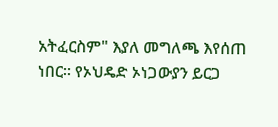አትፈርስም" እያለ መግለጫ እየሰጠ ነበር። የኦህዴድ ኦነጋውያን ይርጋ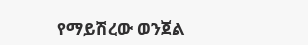የማይሽረው ወንጀል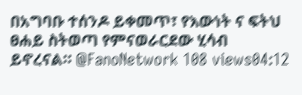በአግባቡ ተሰንዶ ይቀመጥ፣ የእውነት ና ፍትህ ፀሐይ ስትወጣ የምናወራርደው ሂሳብ ይኖረናል። @FanoNetwork 108 views04:12